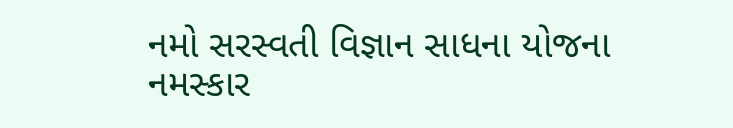નમો સરસ્વતી વિજ્ઞાન સાધના યોજના
નમસ્કાર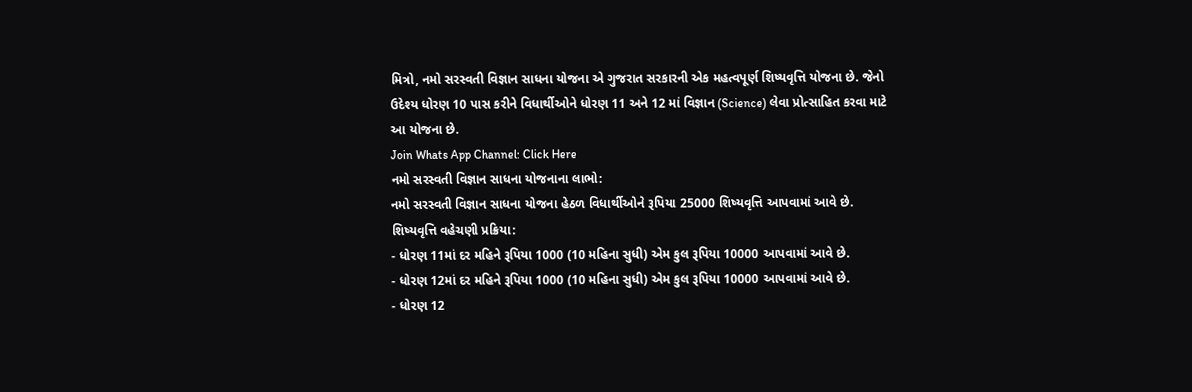મિત્રો, નમો સરસ્વતી વિજ્ઞાન સાધના યોજના એ ગુજરાત સરકારની એક મહત્વપૂર્ણ શિષ્યવૃત્તિ યોજના છે. જેનો ઉદેશ્ય ધોરણ 10 પાસ કરીને વિધાર્થીઓને ધોરણ 11 અને 12 માં વિજ્ઞાન (Science) લેવા પ્રોત્સાહિત કરવા માટે આ યોજના છે.
Join Whats App Channel: Click Here
નમો સરસ્વતી વિજ્ઞાન સાધના યોજનાના લાભો:
નમો સરસ્વતી વિજ્ઞાન સાધના યોજના હેઠળ વિધાર્થીઓને રૂપિયા 25000 શિષ્યવૃત્તિ આપવામાં આવે છે.
શિષ્યવૃત્તિ વહેચણી પ્રક્રિયા:
- ધોરણ 11માં દર મહિને રૂપિયા 1000 (10 મહિના સુધી) એમ કુલ રૂપિયા 10000 આપવામાં આવે છે.
- ધોરણ 12માં દર મહિને રૂપિયા 1000 (10 મહિના સુધી) એમ કુલ રૂપિયા 10000 આપવામાં આવે છે.
- ધોરણ 12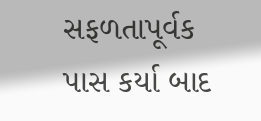સફળતાપૂર્વક પાસ કર્યા બાદ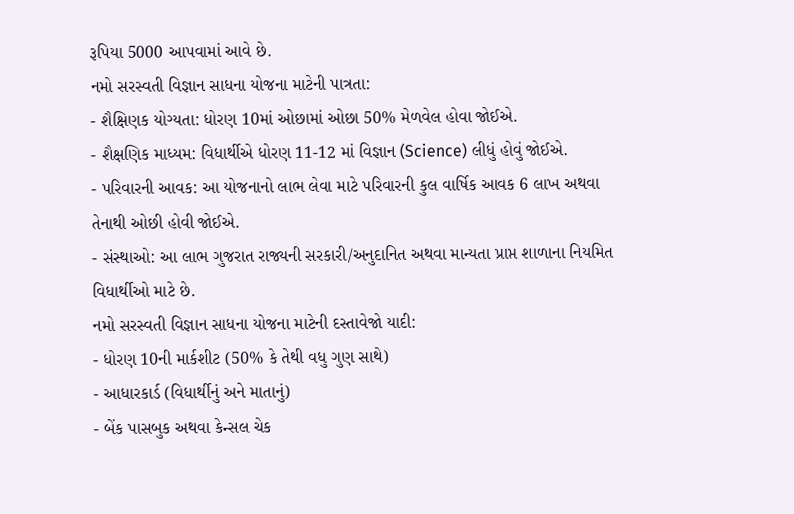રૂપિયા 5000 આપવામાં આવે છે.
નમો સરસ્વતી વિજ્ઞાન સાધના યોજના માટેની પાત્રતા:
- શૈક્ષિણક યોગ્યતા: ધોરણ 10માં ઓછામાં ઓછા 50% મેળવેલ હોવા જોઈએ.
- શૈક્ષણિક માધ્યમ: વિધાર્થીએ ધોરણ 11-12 માં વિજ્ઞાન (Science) લીધું હોવું જોઈએ.
- પરિવારની આવક: આ યોજનાનો લાભ લેવા માટે પરિવારની કુલ વાર્ષિક આવક 6 લાખ અથવા તેનાથી ઓછી હોવી જોઈએ.
- સંસ્થાઓ: આ લાભ ગુજરાત રાજ્યની સરકારી/અનુદાનિત અથવા માન્યતા પ્રાપ્ત શાળાના નિયમિત વિધાર્થીઓ માટે છે.
નમો સરસ્વતી વિજ્ઞાન સાધના યોજના માટેની દસ્તાવેજો યાદી:
- ધોરણ 10ની માર્કશીટ (50% કે તેથી વધુ ગુણ સાથે)
- આધારકાર્ડ (વિધાર્થીનું અને માતાનું)
- બેંક પાસબુક અથવા કેન્સલ ચેક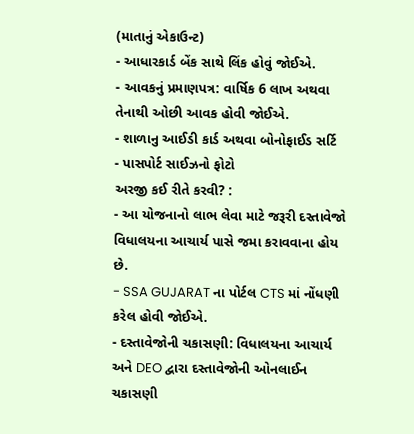(માતાનું એકાઉન્ટ)
- આધારકાર્ડ બેંક સાથે લિંક હોવું જોઈએ.
- આવકનું પ્રમાણપત્ર: વાર્ષિક 6 લાખ અથવા તેનાથી ઓછી આવક હોવી જોઈએ.
- શાળાનુ આઈડી કાર્ડ અથવા બોનોફાઈડ સર્ટિ
- પાસપોર્ટ સાઈઝનો ફોટો
અરજી કઈ રીતે કરવી? :
- આ યોજનાનો લાભ લેવા માટે જરૂરી દસ્તાવેજો વિધાલયના આચાર્ય પાસે જમા કરાવવાના હોય છે.
- SSA GUJARAT ના પોર્ટલ CTS માં નોંધણી કરેલ હોવી જોઈએ.
- દસ્તાવેજોની ચકાસણી: વિધાલયના આચાર્ય અને DEO દ્વારા દસ્તાવેજોની ઓનલાઈન ચકાસણી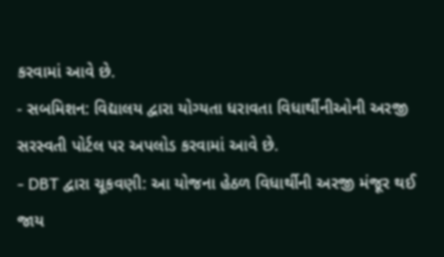કરવામાં આવે છે.
- સબમિશન: વિદ્યાલય દ્વારા યોગ્યતા ધરાવતા વિધાર્થીનીઓની અરજી સરસ્વતી પોર્ટલ પર અપલોડ કરવામાં આવે છે.
- DBT દ્વારા ચૂકવણી: આ યોજના હેઠળ વિધાર્થીની અરજી મંજૂર થઈ જાય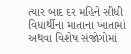ત્યાર બાદ દર મહિને સીધી વિધાર્થીના માતાના ખાતામાં અથવા વિશેષ સંજોગોમાં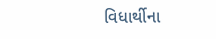વિધાર્થીના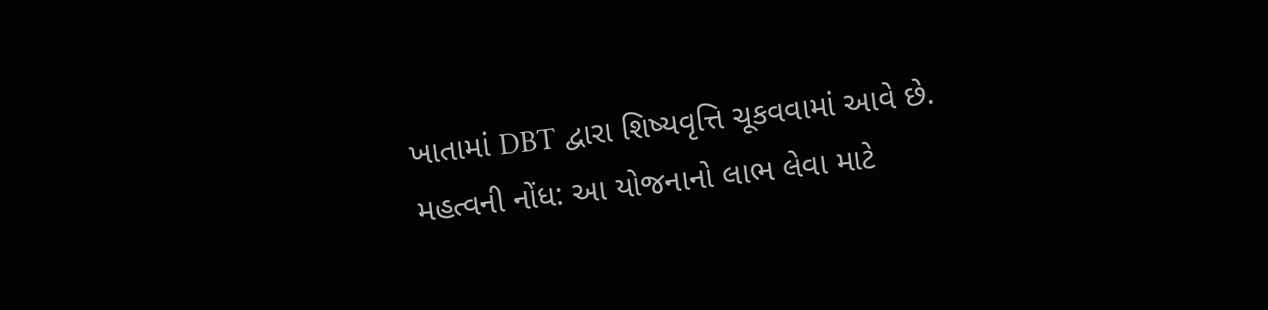ખાતામાં DBT દ્વારા શિષ્યવૃત્તિ ચૂકવવામાં આવે છે.
મહત્વની નોંધ: આ યોજનાનો લાભ લેવા માટે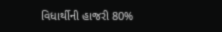વિધાર્થીની હાજરી 80%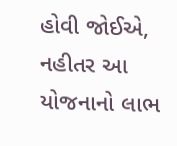હોવી જોઈએ, નહીતર આ યોજનાનો લાભ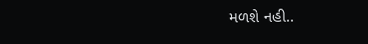મળશે નહી..